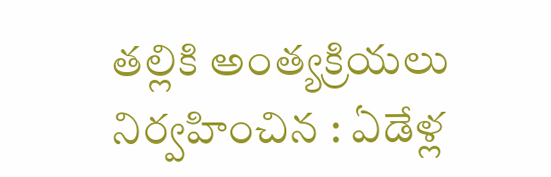తల్లికి అంత్యక్రియలు నిర్వహించిన : ఏడేళ్ల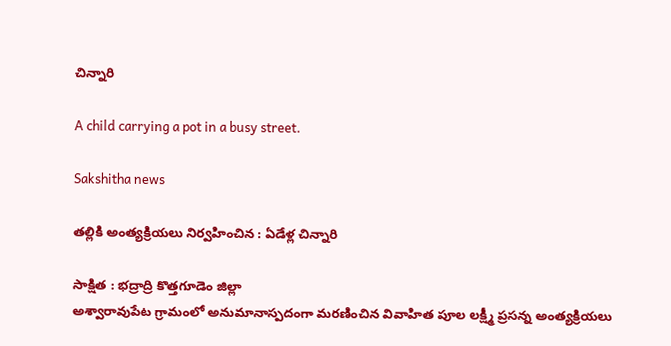చిన్నారి

A child carrying a pot in a busy street.

Sakshitha news

తల్లికి అంత్యక్రియలు నిర్వహించిన : ఏడేళ్ల చిన్నారి

సాక్షిత : భద్రాద్రి కొత్తగూడెం జిల్లా
అశ్వారావుపేట గ్రామంలో అనుమానాస్పదంగా మరణించిన వివాహిత పూల లక్ష్మీ ప్రసన్న అంత్యక్రియలు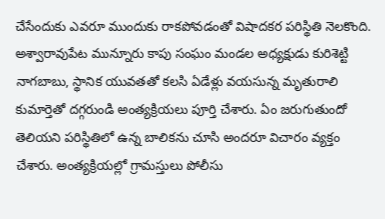చేసేందుకు ఎవరూ ముందుకు రాకపోవడంతో విషాదకర పరిస్థితి నెలకొంది. అశ్వారావుపేట మున్నూరు కాపు సంఘం మండల అధ్యక్షుడు కురిశెట్టి నాగబాబు, స్థానిక యువతతో కలసి ఏడేళ్లు వయసున్న మృతురాలి కుమార్తెతో దగ్గరుండి అంత్యక్రియలు పూర్తి చేశారు. ఏం జరుగుతుందో తెలియని పరిస్థితిలో ఉన్న బాలికను చూసి అందరూ విచారం వ్యక్తం చేశారు. అంత్యక్రియల్లో గ్రామస్తులు పోలీసు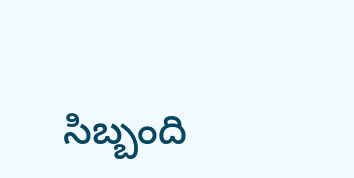సిబ్బంది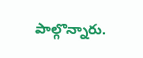పాల్గొన్నారు.